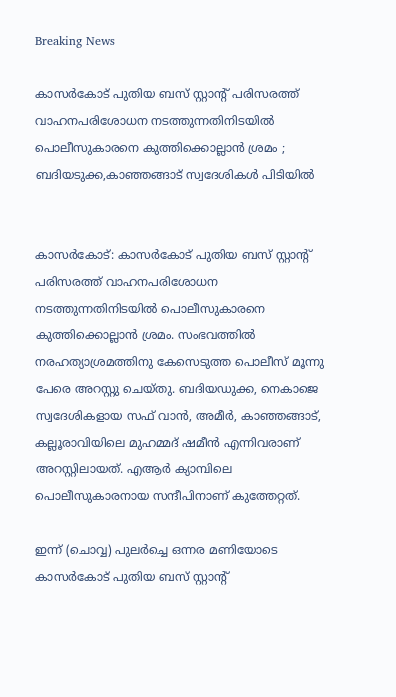Breaking News

കാസർകോട് പുതിയ ബസ് സ്റ്റാന്റ് പരിസരത്ത് വാഹനപരിശോധന നടത്തുന്നതിനിടയിൽ പൊലീസുകാരനെ കുത്തിക്കൊല്ലാൻ ശ്രമം ; ബദിയടുക്ക,കാഞ്ഞങ്ങാട് സ്വദേശികൾ പിടിയിൽ


കാസർകോട്: കാസർകോട് പുതിയ ബസ് സ്റ്റാന്റ് പരിസരത്ത് വാഹനപരിശോധന നടത്തുന്നതിനിടയിൽ പൊലീസുകാരനെ കുത്തിക്കൊല്ലാൻ ശ്രമം. സംഭവത്തിൽ നരഹത്യാശ്രമത്തിനു കേസെടുത്ത പൊലീസ് മൂന്നു പേരെ അറസ്റ്റു ചെയ്തു. ബദിയഡുക്ക, നെകാജെ സ്വദേശികളായ സഫ് വാൻ, അമീർ, കാഞ്ഞങ്ങാട്, കല്ലൂരാവിയിലെ മുഹമ്മദ് ഷമീൻ എന്നിവരാണ് അറസ്റ്റിലായത്. എആർ ക്യാമ്പിലെ പൊലീസുകാരനായ സന്ദീപിനാണ് കുത്തേറ്റത്.

ഇന്ന് (ചൊവ്വ) പുലർച്ചെ ഒന്നര മണിയോടെ കാസർകോട് പുതിയ ബസ് സ്റ്റാന്റ്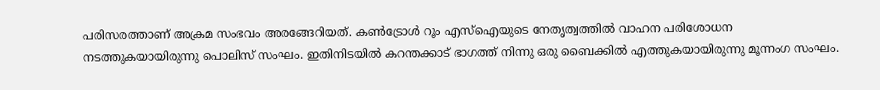പരിസരത്താണ് അക്രമ സംഭവം അരങ്ങേറിയത്. കൺട്രോൾ റൂം എസ്ഐയുടെ നേതൃത്വത്തിൽ വാഹന പരിശോധന നടത്തുകയായിരുന്നു പൊലിസ് സംഘം. ഇതിനിടയിൽ കറന്തക്കാട് ഭാഗത്ത് നിന്നു ഒരു ബൈക്കിൽ എത്തുകയായിരുന്നു മൂന്നംഗ സംഘം.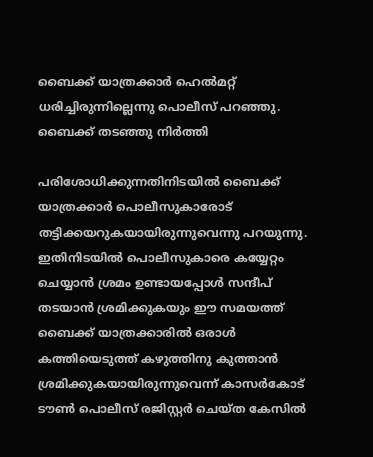ബൈക്ക് യാത്രക്കാർ ഹെൽമറ്റ് ധരിച്ചിരുന്നില്ലെന്നു പൊലീസ് പറഞ്ഞു. ബൈക്ക് തടഞ്ഞു നിർത്തി

പരിശോധിക്കുന്നതിനിടയിൽ ബൈക്ക് യാത്രക്കാർ പൊലീസുകാരോട് തട്ടിക്കയറുകയായിരുന്നുവെന്നു പറയുന്നു. ഇതിനിടയിൽ പൊലീസുകാരെ കയ്യേറ്റം ചെയ്യാൻ ശ്രമം ഉണ്ടായപ്പോൾ സന്ദീപ് തടയാൻ ശ്രമിക്കുകയും ഈ സമയത്ത് ബൈക്ക് യാത്രക്കാരിൽ ഒരാൾ കത്തിയെടുത്ത് കഴുത്തിനു കുത്താൻ ശ്രമിക്കുകയായിരുന്നുവെന്ന് കാസർകോട് ടൗൺ പൊലീസ് രജിസ്റ്റർ ചെയ്ത കേസിൽ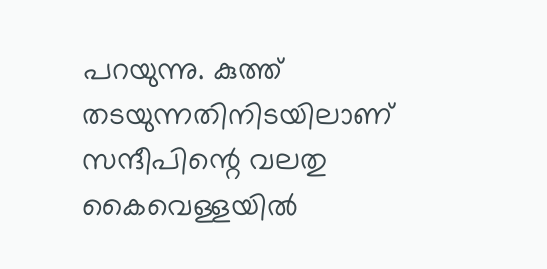പറയുന്നു. കുത്ത് തടയുന്നതിനിടയിലാണ് സന്ദീപിന്റെ വലതു കൈവെള്ളയിൽ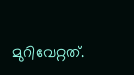മുറിവേറ്റത്.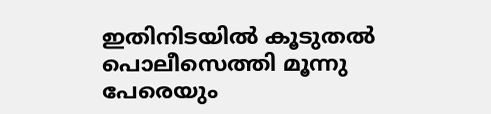ഇതിനിടയിൽ കൂടുതൽ പൊലീസെത്തി മൂന്നു പേരെയും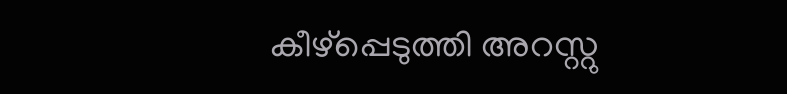കീഴ്പ്പെടുത്തി അറസ്റ്റു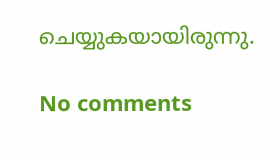ചെയ്യുകയായിരുന്നു.

No comments